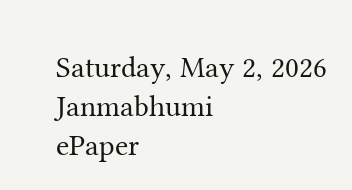Saturday, May 2, 2026
Janmabhumi
ePaper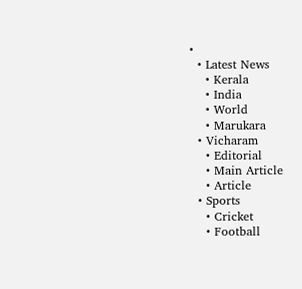•
  • Latest News
    • Kerala
    • India
    • World
    • Marukara
  • Vicharam
    • Editorial
    • Main Article
    • Article
  • Sports
    • Cricket
    • Football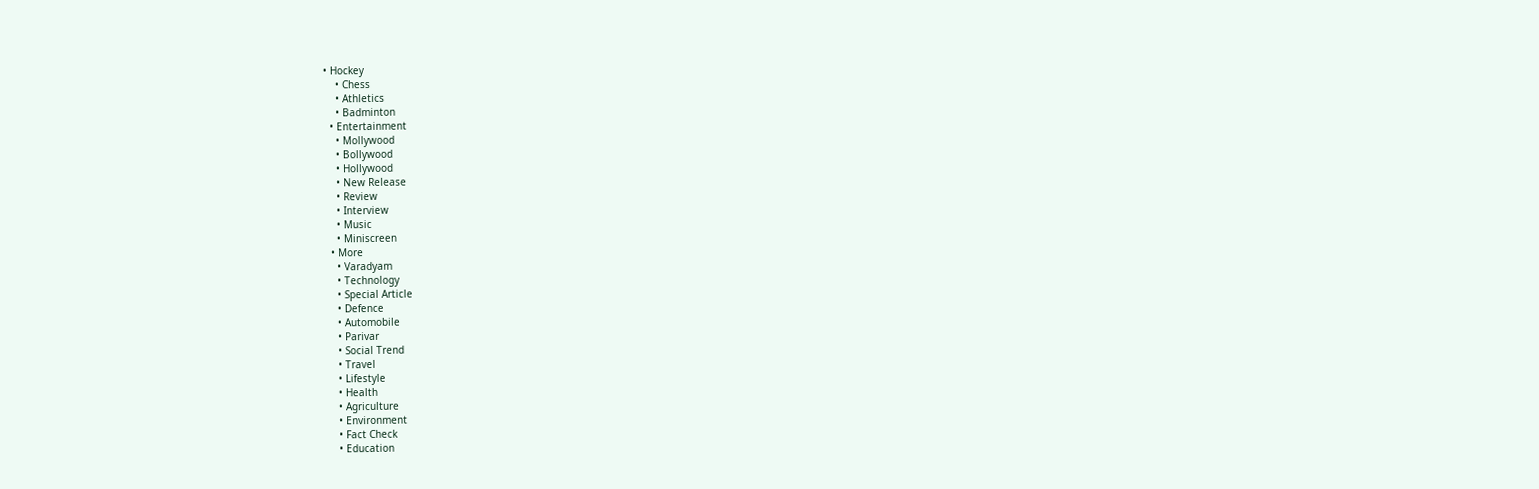• Hockey
    • Chess
    • Athletics
    • Badminton
  • Entertainment
    • Mollywood
    • Bollywood
    • Hollywood
    • New Release
    • Review
    • Interview
    • Music
    • Miniscreen
  • More
    • Varadyam
    • Technology
    • Special Article
    • Defence
    • Automobile
    • Parivar
    • Social Trend
    • Travel
    • Lifestyle
    • Health
    • Agriculture
    • Environment
    • Fact Check
    • Education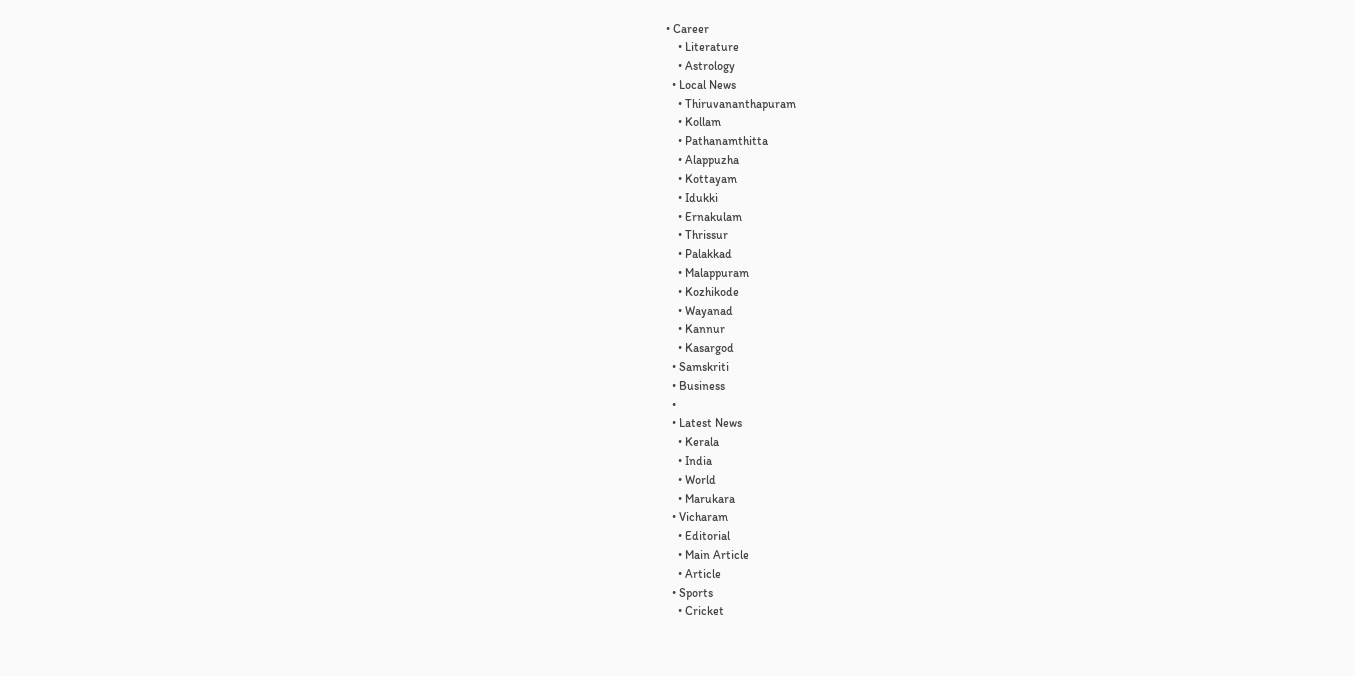• Career
    • Literature
    • Astrology
  • Local News
    • Thiruvananthapuram
    • Kollam
    • Pathanamthitta
    • Alappuzha
    • Kottayam
    • Idukki
    • Ernakulam
    • Thrissur
    • Palakkad
    • Malappuram
    • Kozhikode
    • Wayanad
    • Kannur
    • Kasargod
  • Samskriti
  • Business
  •
  • Latest News
    • Kerala
    • India
    • World
    • Marukara
  • Vicharam
    • Editorial
    • Main Article
    • Article
  • Sports
    • Cricket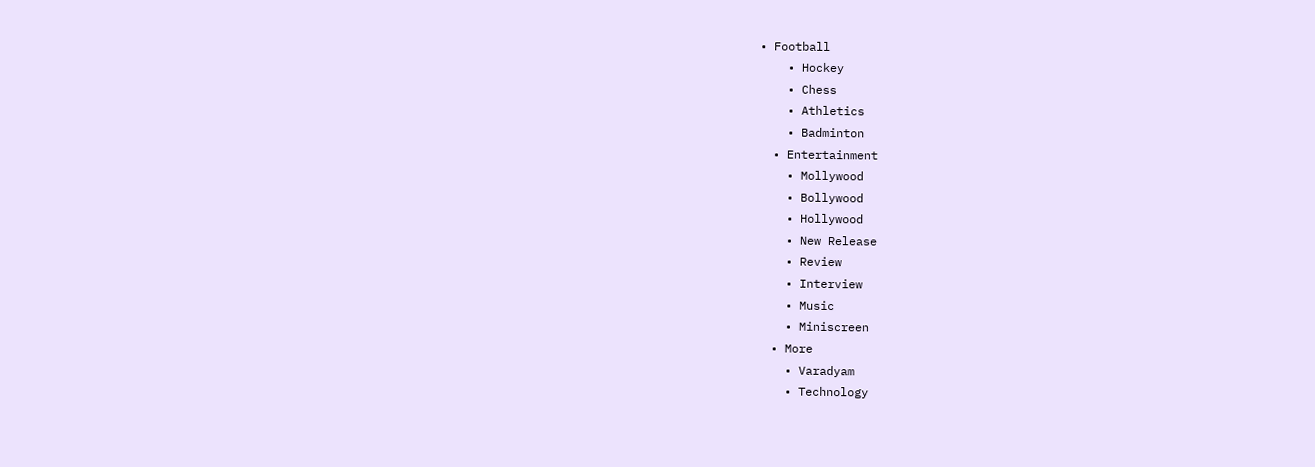• Football
    • Hockey
    • Chess
    • Athletics
    • Badminton
  • Entertainment
    • Mollywood
    • Bollywood
    • Hollywood
    • New Release
    • Review
    • Interview
    • Music
    • Miniscreen
  • More
    • Varadyam
    • Technology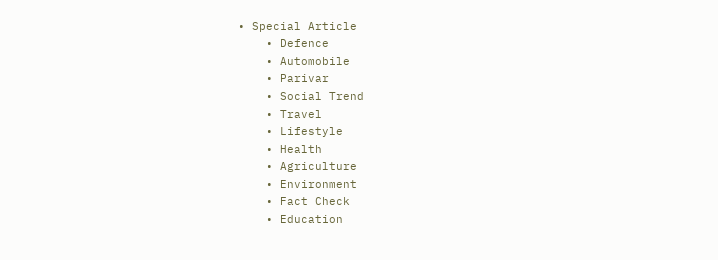• Special Article
    • Defence
    • Automobile
    • Parivar
    • Social Trend
    • Travel
    • Lifestyle
    • Health
    • Agriculture
    • Environment
    • Fact Check
    • Education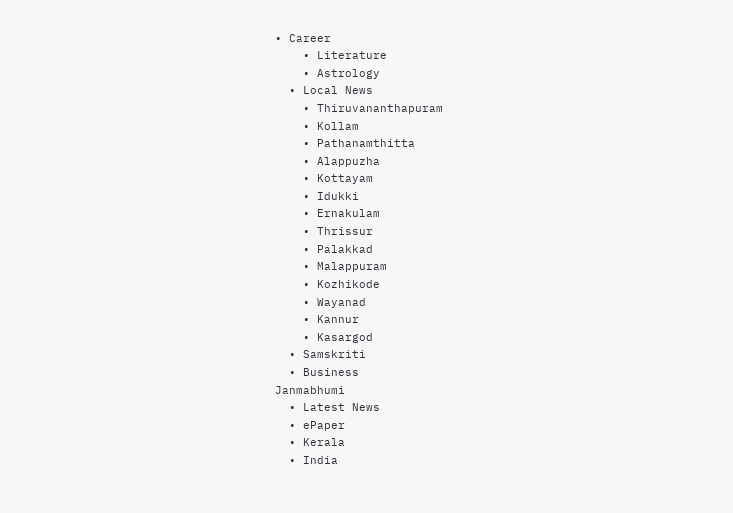• Career
    • Literature
    • Astrology
  • Local News
    • Thiruvananthapuram
    • Kollam
    • Pathanamthitta
    • Alappuzha
    • Kottayam
    • Idukki
    • Ernakulam
    • Thrissur
    • Palakkad
    • Malappuram
    • Kozhikode
    • Wayanad
    • Kannur
    • Kasargod
  • Samskriti
  • Business
Janmabhumi
  • Latest News
  • ePaper
  • Kerala
  • India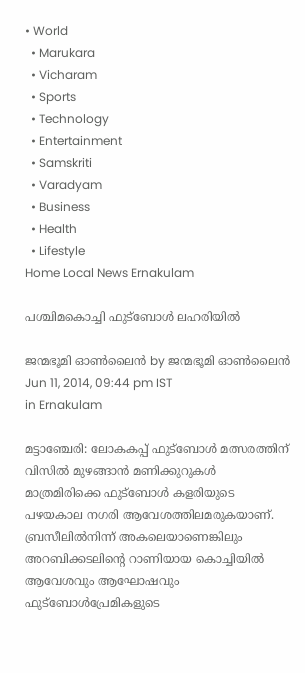• World
  • Marukara
  • Vicharam
  • Sports
  • Technology
  • Entertainment
  • Samskriti
  • Varadyam
  • Business
  • Health
  • Lifestyle
Home Local News Ernakulam

പശ്ചിമകൊച്ചി ഫുട്ബോള്‍ ലഹരിയില്‍

ജന്മഭൂമി ഓണ്‍ലൈന്‍ by ജന്മഭൂമി ഓണ്‍ലൈന്‍
Jun 11, 2014, 09:44 pm IST
in Ernakulam

മട്ടാഞ്ചേരി: ലോകകപ്പ്‌ ഫുട്ബോള്‍ മത്സരത്തിന്‌ വിസില്‍ മുഴങ്ങാന്‍ മണിക്കുറുകള്‍ മാത്രമിരിക്കെ ഫുട്ബോള്‍ കളരിയുടെ പഴയകാല നഗരി ആവേശത്തിലമരുകയാണ്‌. ബ്രസീലില്‍നിന്ന്‌ അകലെയാണെങ്കിലും അറബിക്കടലിന്റെ റാണിയായ കൊച്ചിയില്‍ ആവേശവും ആഘോഷവും ഫുട്ബോള്‍പ്രേമികളുടെ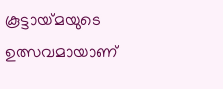കൂട്ടായ്‌മയുടെ ഉത്സവമായാണ്‌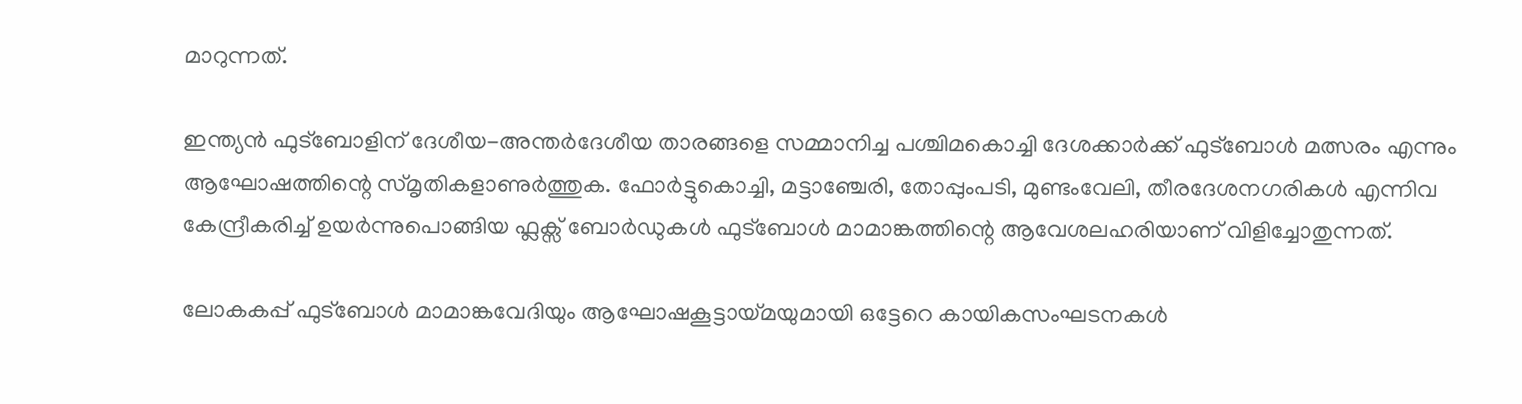മാറുന്നത്‌.

ഇന്ത്യന്‍ ഫുട്ബോളിന്‌ ദേശീയ-അന്തര്‍ദേശീയ താരങ്ങളെ സമ്മാനിച്ച പശ്ചിമകൊച്ചി ദേശക്കാര്‍ക്ക്‌ ഫുട്ബോള്‍ മത്സരം എന്നും ആഘോഷത്തിന്റെ സ്മൃതികളാണുര്‍ത്തുക. ഫോര്‍ട്ടുകൊച്ചി, മട്ടാഞ്ചേരി, തോപ്പുംപടി, മുണ്ടംവേലി, തീരദേശനഗരികള്‍ എന്നിവ കേന്ദ്രീകരിച്ച്‌ ഉയര്‍ന്നുപൊങ്ങിയ ഫ്ലക്സ്‌ ബോര്‍ഡുകള്‍ ഫുട്ബോള്‍ മാമാങ്കത്തിന്റെ ആവേശലഹരിയാണ്‌ വിളിച്ചോതുന്നത്‌.

ലോകകപ്പ്‌ ഫുട്ബോള്‍ മാമാങ്കവേദിയും ആഘോഷകൂട്ടായ്‌മയുമായി ഒട്ടേറെ കായികസംഘടനകള്‍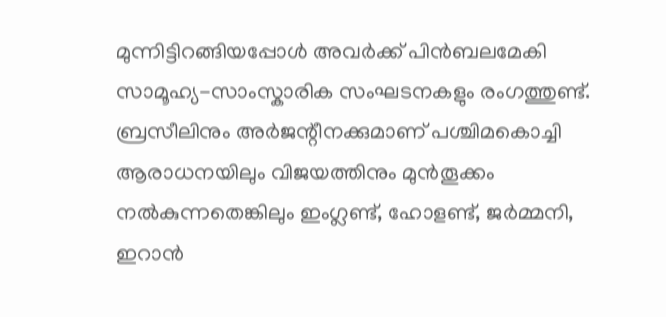മുന്നിട്ടിറങ്ങിയപ്പോള്‍ അവര്‍ക്ക്‌ പിന്‍ബലമേകി സാമൂഹ്യ-സാംസ്കാരിക സംഘടനകളും രംഗത്തുണ്ട്‌. ബ്രസീലിനും അര്‍ജന്റീനക്കുമാണ്‌ പശ്ചിമകൊച്ചി ആരാധനയിലും വിജയത്തിനും മുന്‍തൂക്കം നല്‍കുന്നതെങ്കിലും ഇംഗ്ലണ്ട്‌, ഹോളണ്ട്‌, ജര്‍മ്മനി, ഇറാന്‍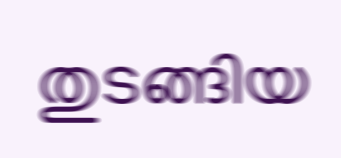തുടങ്ങിയ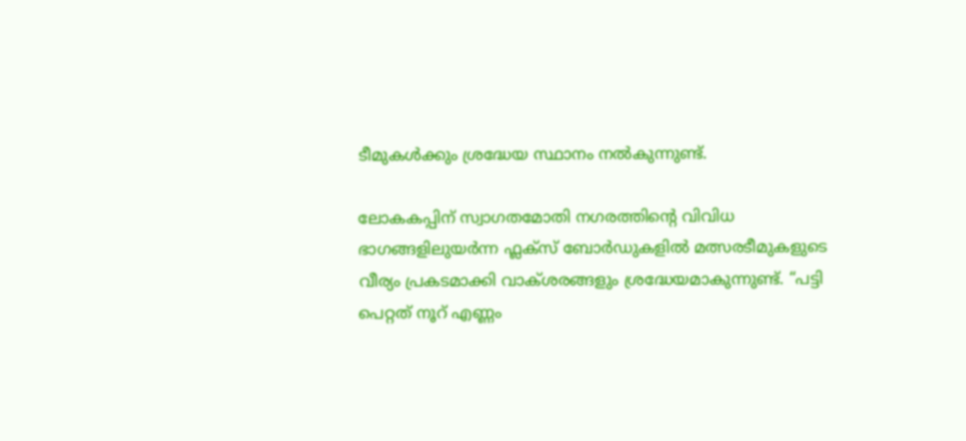ടീമുകള്‍ക്കും ശ്രദ്ധേയ സ്ഥാനം നല്‍കുന്നുണ്ട്‌.

ലോകകപ്പിന്‌ സ്വാഗതമോതി നഗരത്തിന്റെ വിവിധ ഭാഗങ്ങളിലുയര്‍ന്ന ഫ്ലക്സ്‌ ബോര്‍ഡുകളില്‍ മത്സരടീമുകളുടെ വീര്യം പ്രകടമാക്കി വാക്ശരങ്ങളും ശ്രദ്ധേയമാകുന്നുണ്ട്‌. “പട്ടി പെറ്റത്‌ നൂറ്‌ എണ്ണം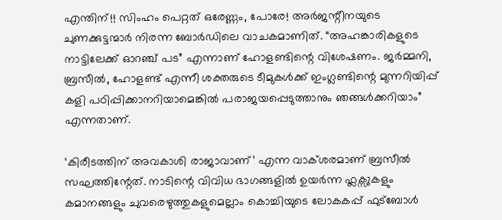എന്തിന്‌!! സിംഹം പെറ്റത്‌ ഒരേണ്ണം, പോരേ! അര്‍ജന്റീനയുടെ ചുണക്കുട്ടന്മാര്‍ നിരന്ന ബോര്‍ഡിലെ വാചകമാണിത്‌. “അഹങ്കാരികളുടെ നാട്ടിലേക്ക്‌ ഓറഞ്ച്‌ പട” എന്നാണ്‌ ഹോളണ്ടിന്റെ വിശേഷണം. ജര്‍മ്മനി, ബ്രസീല്‍, ഹോളണ്ട്‌ എന്നീ ശക്തരുടെ ടീമുകള്‍ക്ക്‌ ഇംഗ്ലണ്ടിന്റെ മുന്നറിയിപ്പ്‌ കളി പഠിപ്പിക്കാനറിയാമെങ്കില്‍ പരാജയപ്പെടുത്താനും ഞങ്ങള്‍ക്കറിയാം” എന്നതാണ്‌.

‘കിരീടത്തിന്‌ അവകാശി രാജാവാണ്‌’ എന്ന വാക്ശരമാണ്‌ ബ്രസീല്‍ സഘത്തിന്റേത്‌. നാടിന്റെ വിവിധ ഭാഗങ്ങളില്‍ ഉയര്‍ന്ന ഫ്ലക്സുകളും കമാനങ്ങളും ചുവരെഴുത്തുകളുമെല്ലാം കൊച്ചിയുടെ ലോകകപ്പ്‌ ഫുട്ബോള്‍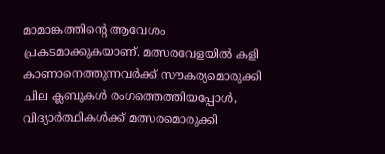മാമാങ്കത്തിന്റെ ആവേശം പ്രകടമാക്കുകയാണ്‌. മത്സരവേളയില്‍ കളി കാണാനെത്തുന്നവര്‍ക്ക്‌ സൗകര്യമൊരുക്കി ചില ക്ലബുകള്‍ രംഗത്തെത്തിയപ്പോള്‍, വിദ്യാര്‍ത്ഥികള്‍ക്ക്‌ മത്സരമൊരുക്കി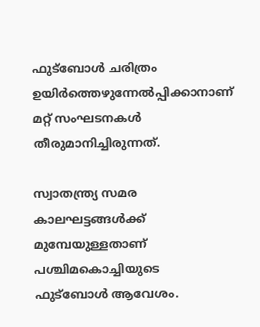ഫുട്ബോള്‍ ചരിത്രം ഉയിര്‍ത്തെഴുന്നേല്‍പ്പിക്കാനാണ്‌ മറ്റ്‌ സംഘടനകള്‍ തീരുമാനിച്ചിരുന്നത്‌.

സ്വാതന്ത്ര്യ സമര കാലഘട്ടങ്ങള്‍ക്ക്‌ മുമ്പേയുള്ളതാണ്‌ പശ്ചിമകൊച്ചിയുടെ ഫുട്ബോള്‍ ആവേശം.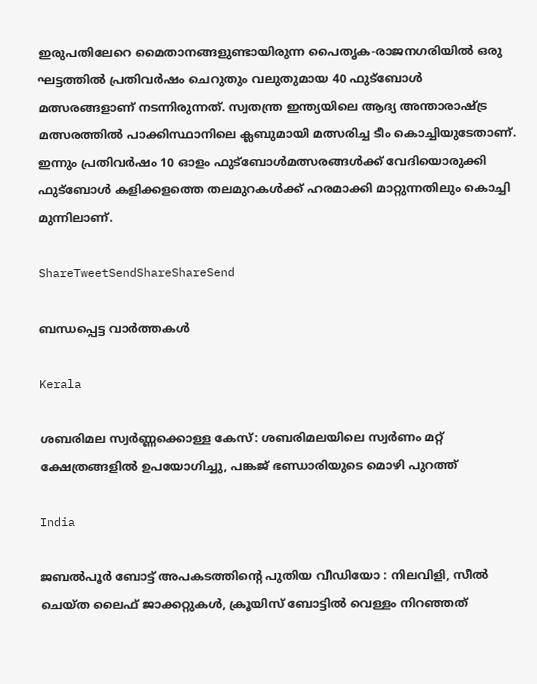ഇരുപതിലേറെ മൈതാനങ്ങളുണ്ടായിരുന്ന പൈതൃക-രാജനഗരിയില്‍ ഒരു ഘട്ടത്തില്‍ പ്രതിവര്‍ഷം ചെറുതും വലുതുമായ 40 ഫുട്ബോള്‍ മത്സരങ്ങളാണ്‌ നടന്നിരുന്നത്‌. സ്വതന്ത്ര ഇന്ത്യയിലെ ആദ്യ അന്താരാഷ്‌ട്ര മത്സരത്തില്‍ പാക്കിസ്ഥാനിലെ ക്ലബുമായി മത്സരിച്ച ടീം കൊച്ചിയുടേതാണ്‌. ഇന്നും പ്രതിവര്‍ഷം 10 ഓളം ഫുട്ബോള്‍മത്സരങ്ങള്‍ക്ക്‌ വേദിയൊരുക്കി ഫുട്ബോള്‍ കളിക്കളത്തെ തലമുറകള്‍ക്ക്‌ ഹരമാക്കി മാറ്റുന്നതിലും കൊച്ചി മുന്നിലാണ്‌.

ShareTweetSendShareShareSend

ബന്ധപ്പെട്ട വാര്‍ത്തകള്‍

Kerala

ശബരിമല സ്വർണ്ണക്കൊള്ള കേസ്: ശബരിമലയിലെ സ്വർണം മറ്റ് ക്ഷേത്രങ്ങളിൽ ഉപയോഗിച്ചു, പങ്കജ് ഭണ്ഡാരിയുടെ മൊഴി പുറത്ത്

India

ജബൽപൂർ ബോട്ട് അപകടത്തിന്റെ പുതിയ വീഡിയോ : നിലവിളി, സീൽ ചെയ്ത ലൈഫ് ജാക്കറ്റുകൾ, ക്രൂയിസ് ബോട്ടിൽ വെള്ളം നിറഞ്ഞത്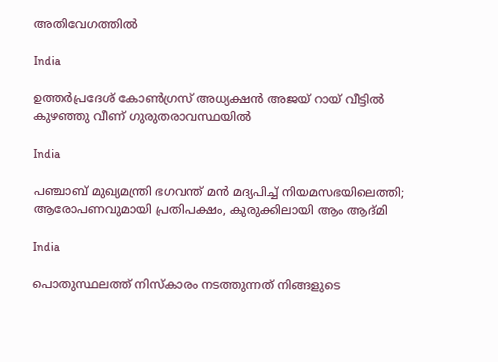അതിവേഗത്തിൽ

India

ഉത്തർപ്രദേശ് കോൺഗ്രസ് അധ്യക്ഷൻ അജയ് റായ് വീട്ടിൽ കുഴഞ്ഞു വീണ് ഗുരുതരാവസ്ഥയിൽ

India

പഞ്ചാബ് മുഖ്യമന്ത്രി ഭഗവന്ത് മൻ മദ്യപിച്ച് നിയമസഭയിലെത്തി; ആരോപണവുമായി പ്രതിപക്ഷം, കുരുക്കിലായി ആം ആദ്മി

India

പൊതുസ്ഥലത്ത് നിസ്കാരം നടത്തുന്നത് നിങ്ങളുടെ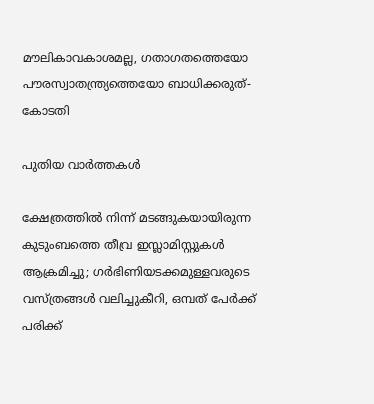മൗലികാവകാശമല്ല, ഗതാഗതത്തെയോ പൗരസ്വാതന്ത്ര്യത്തെയോ ബാധിക്കരുത്- കോടതി

പുതിയ വാര്‍ത്തകള്‍

ക്ഷേത്രത്തിൽ നിന്ന് മടങ്ങുകയായിരുന്ന കുടുംബത്തെ തീവ്ര ഇസ്ലാമിസ്റ്റുകൾ ആക്രമിച്ചു; ഗർഭിണിയടക്കമുള്ളവരുടെ വസ്ത്രങ്ങൾ വലിച്ചുകീറി, ഒമ്പത് പേർക്ക് പരിക്ക്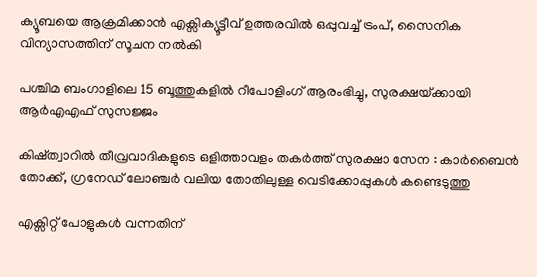ക്യൂബയെ ആക്രമിക്കാൻ എക്സിക്യൂട്ടീവ് ഉത്തരവിൽ ഒപ്പുവച്ച് ട്രംപ്, സൈനിക വിന്യാസത്തിന് സൂചന നൽകി

പശ്ചിമ ബംഗാളിലെ 15 ബൂത്തുകളിൽ റീപോളിംഗ് ആരംഭിച്ചു, സുരക്ഷയ്‌ക്കായി ആർ‌എ‌എഫ് സുസജ്ജം

കിഷ്ത്വാറിൽ തീവ്രവാദികളുടെ ഒളിത്താവളം തകർത്ത് സുരക്ഷാ സേന : കാർബൈൻ തോക്ക്, ഗ്രനേഡ് ലോഞ്ചർ വലിയ തോതിലുള്ള വെടിക്കോപ്പുകൾ കണ്ടെടുത്തു

എക്സിറ്റ് പോളുകൾ വന്നതിന്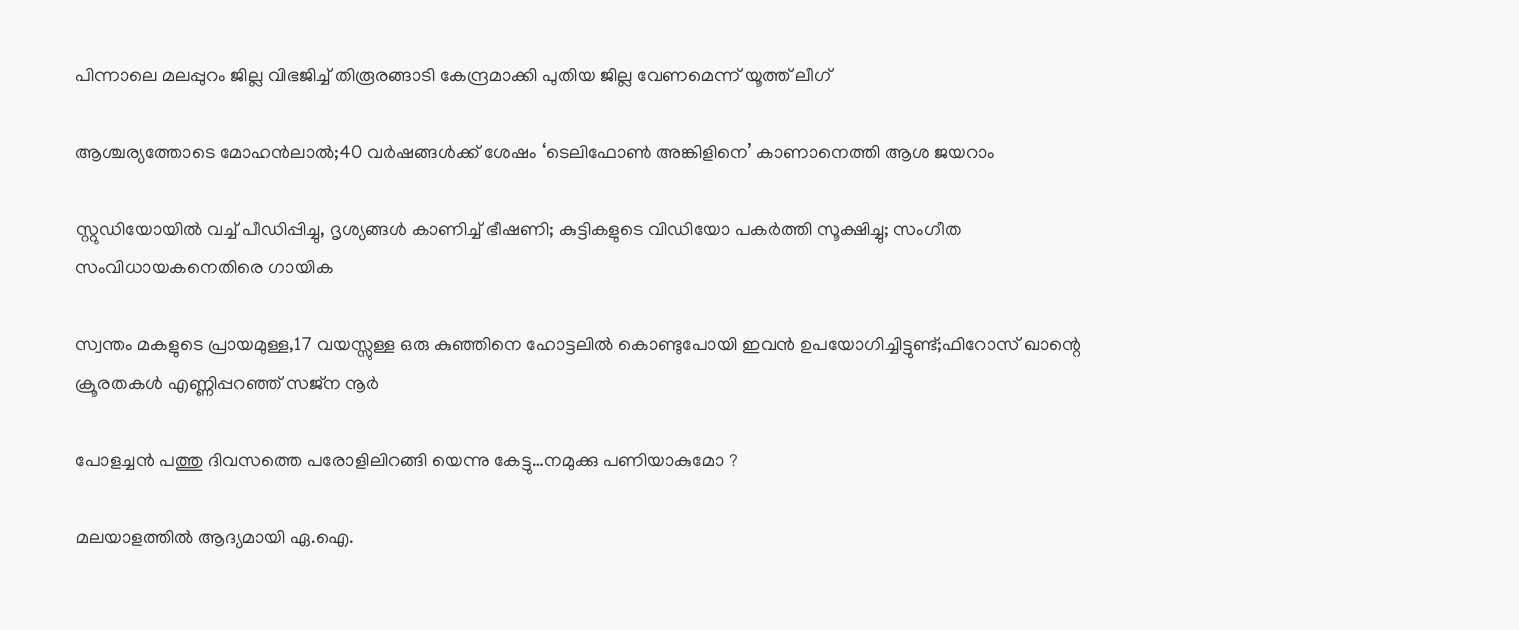പിന്നാലെ മലപ്പുറം ജില്ല വിഭജിച്ച് തിരൂരങ്ങാടി കേന്ദ്രമാക്കി പുതിയ ജില്ല വേണമെന്ന് യൂത്ത് ലീഗ്

ആശ്ചര്യത്തോടെ മോഹന്‍ലാല്‍;40 വര്‍ഷങ്ങള്‍ക്ക് ശേഷം ‘ടെലിഫോണ്‍ അങ്കിളിനെ’ കാണാനെത്തി ആശ ജയറാം

സ്റ്റുഡിയോയില്‍ വച്ച് പീഡിപ്പിച്ചു, ദൃശ്യങ്ങള്‍ കാണിച്ച് ഭീഷണി; കുട്ടികളുടെ വിഡിയോ പകര്‍ത്തി സൂക്ഷിച്ചു; സംഗീത സംവിധായകനെതിരെ ഗായിക

സ്വന്തം മകളുടെ പ്രായമുള്ള,17 വയസ്സുള്ള ഒരു കുഞ്ഞിനെ ഹോട്ടലിൽ കൊണ്ടുപോയി ഇവൻ ഉപയോഗിച്ചിട്ടുണ്ട്;ഫിറോസ് ഖാന്റെ ക്രൂരതകൾ എണ്ണിപ്പറഞ്ഞ് സജ്ന നൂർ

പോളച്ചൻ പത്തു ദിവസത്തെ പരോളിലിറങ്ങി യെന്നു കേട്ടു…നമുക്കു പണിയാകുമോ ?

മലയാളത്തിൽ ആദ്യമായി ഏ.ഐ.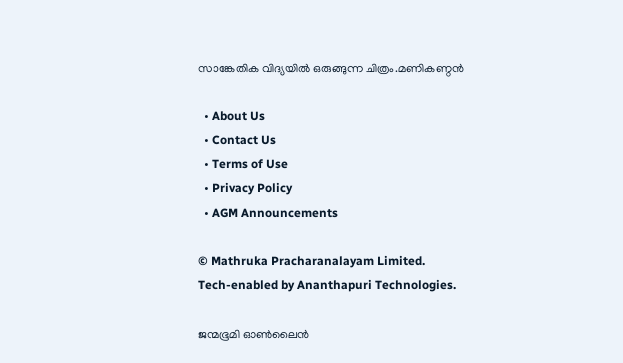സാങ്കേതിക വിദ്യയിൽ ഒരുങ്ങുന്ന ചിത്രം.മണികണ്ഠൻ

  • About Us
  • Contact Us
  • Terms of Use
  • Privacy Policy
  • AGM Announcements

© Mathruka Pracharanalayam Limited.
Tech-enabled by Ananthapuri Technologies.

ജന്മഭൂമി ഓണ്‍ലൈന്‍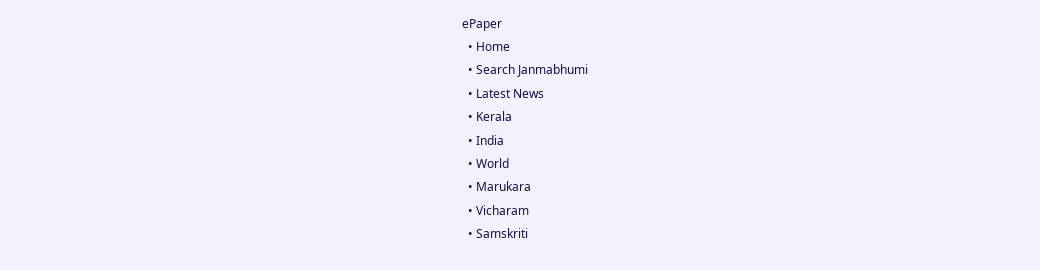ePaper
  • Home
  • Search Janmabhumi
  • Latest News
  • Kerala
  • India
  • World
  • Marukara
  • Vicharam
  • Samskriti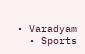• Varadyam
  • Sports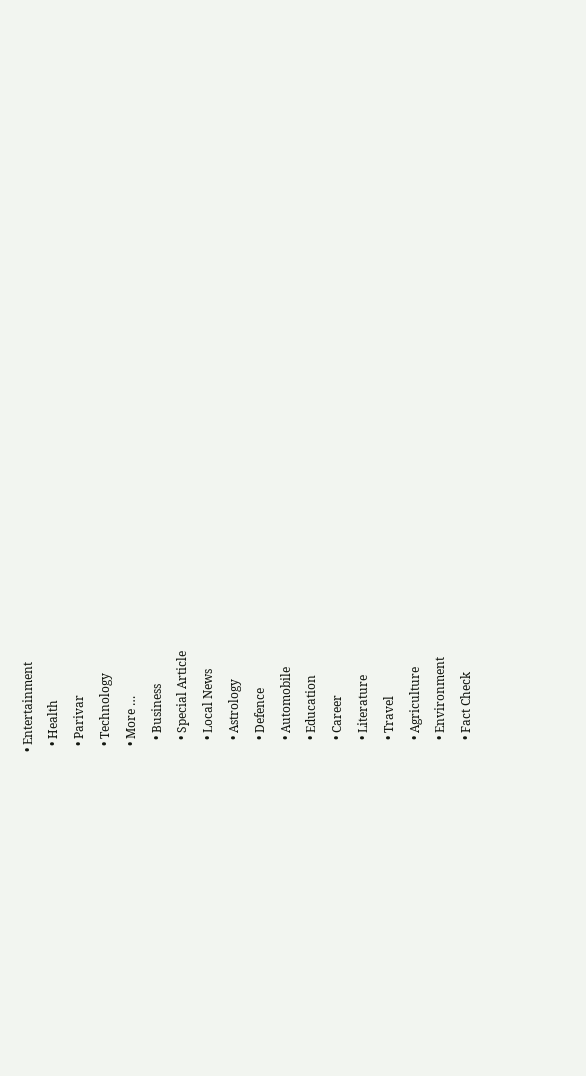• Entertainment
  • Health
  • Parivar
  • Technology
  • More …
    • Business
    • Special Article
    • Local News
    • Astrology
    • Defence
    • Automobile
    • Education
    • Career
    • Literature
    • Travel
    • Agriculture
    • Environment
    • Fact Check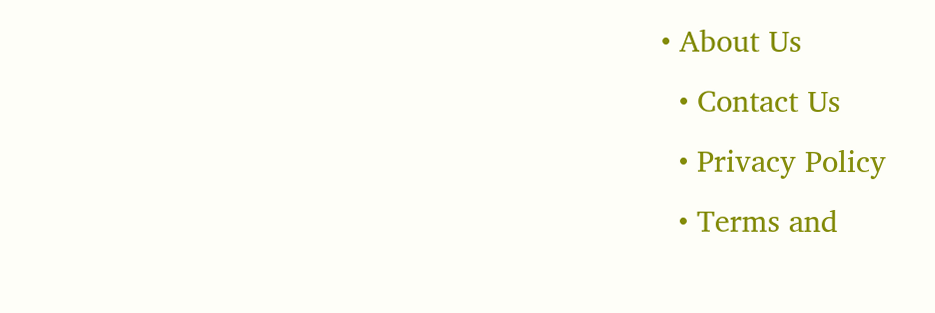• About Us
  • Contact Us
  • Privacy Policy
  • Terms and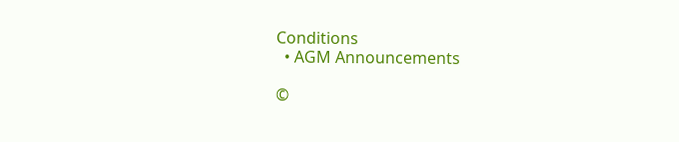Conditions
  • AGM Announcements

©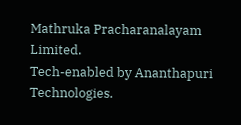Mathruka Pracharanalayam Limited.
Tech-enabled by Ananthapuri Technologies.